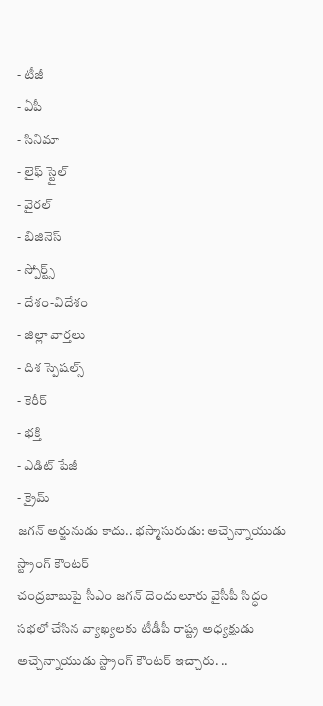- టీజీ
- ఏపీ
- సినిమా
- లైఫ్ స్టైల్
- వైరల్
- బిజినెస్
- స్పోర్ట్స్
- దేశం-విదేశం
- జిల్లా వార్తలు
- దిశ స్పెషల్స్
- కెరీర్
- భక్తి
- ఎడిట్ పేజీ
- క్రైమ్
జగన్ అర్జునుడు కాదు.. భస్మాసురుడు: అచ్చెన్నాయుడు స్ట్రాంగ్ కౌంటర్
చంద్రబాబుపై సీఎం జగన్ దెందులూరు వైసీపీ సిద్ధం సభలో చేసిన వ్యాఖ్యలకు టీడీపీ రాష్ట్ర అధ్యక్షుడు అచ్చెన్నాయుడు స్ట్రాంగ్ కౌంటర్ ఇచ్చారు. ..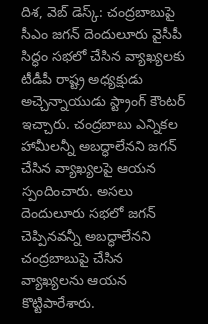దిశ, వెబ్ డెస్క్: చంద్రబాబుపై సీఎం జగన్ దెందులూరు వైసీపీ సిద్ధం సభలో చేసిన వ్యాఖ్యలకు టీడీపీ రాష్ట్ర అధ్యక్షుడు అచ్చెన్నాయుడు స్ట్రాంగ్ కౌంటర్ ఇచ్చారు. చంద్రబాబు ఎన్నికల హామీలన్నీ అబద్ధాలేనని జగన్ చేసిన వ్యాఖ్యలపై ఆయన స్పందించారు. అసలు దెందులూరు సభలో జగన్ చెప్పినవన్నీ అబద్ధాలేనని చంద్రబాబుపై చేసిన వ్యాఖ్యలను ఆయన కొట్టిపారేశారు.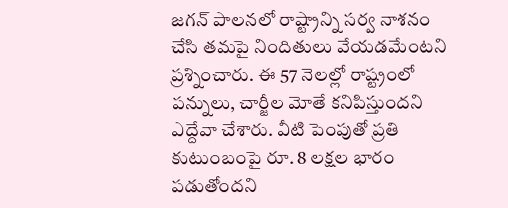జగన్ పాలనలో రాష్ట్రాన్ని సర్వ నాశనం చేసి తమపై నిందితులు వేయడమేంటని ప్రశ్నించారు. ఈ 57 నెలల్లో రాష్ట్రంలో పన్నులు, చార్జీల మోతే కనిపిస్తుందని ఎద్దేవా చేశారు. వీటి పెంపుతో ప్రతి కుటుంబంపై రూ. 8 లక్షల భారం పడుతోందని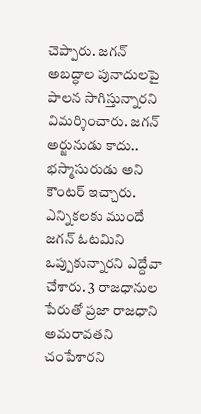చెప్పారు. జగన్ అబద్ధాల పునాదులపై పాలన సాగిస్తున్నారని విమర్శించారు. జగన్ అర్జునుడు కాదు.. భస్మాసురుడు అని కౌంటర్ ఇచ్చారు. ఎన్నికలకు ముందే జగన్ ఓటమిని ఒప్పుకున్నారని ఎద్దేవా చేశారు. 3 రాజధానుల పేరుతో ప్రజా రాజధాని అమరావతని చంపేశారని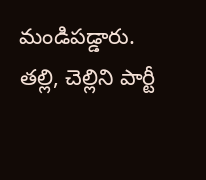మండిపడ్డారు. తల్లి, చెల్లిని పార్టీ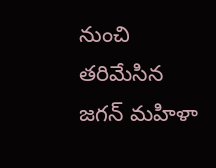నుంచి తరిమేసిన జగన్ మహిళా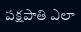పక్షపాతి ఎలా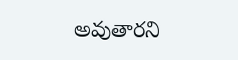అవుతారని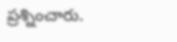ప్రశ్నించారు.